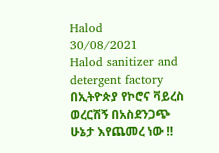Halod
30/08/2021
Halod sanitizer and detergent factory
በኢትዮጵያ የኮሮና ቫይረስ ወረርሽኝ በአስደንጋጭ ሁኔታ እየጨመረ ነው ‼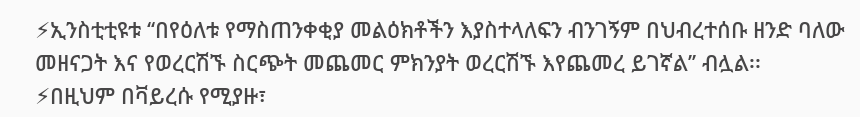⚡ኢንስቲቲዩቱ ‘‘በየዕለቱ የማስጠንቀቂያ መልዕክቶችን እያስተላለፍን ብንገኝም በህብረተሰቡ ዘንድ ባለው መዘናጋት እና የወረርሽኙ ስርጭት መጨመር ምክንያት ወረርሽኙ እየጨመረ ይገኛል’’ ብሏል፡፡
⚡በዚህም በቫይረሱ የሚያዙ፣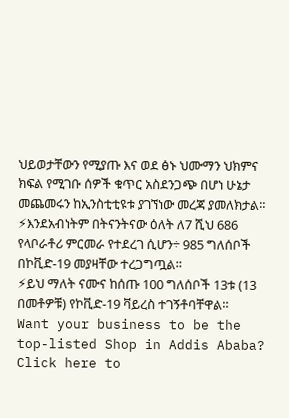ህይወታቸውን የሚያጡ እና ወደ ፅኑ ህሙማን ህክምና ክፍል የሚገቡ ሰዎች ቁጥር አስደንጋጭ በሆነ ሁኔታ መጨመሩን ከኢንስቲቲዩቱ ያገኘነው መረጃ ያመለክታል።
⚡እንደአብነትም በትናንትናው ዕለት ለ7 ሺህ 686 የላቦራቶሪ ምርመራ የተደረገ ሲሆን÷ 985 ግለሰቦች በኮቪድ-19 መያዛቸው ተረጋግጧል።
⚡ይህ ማለት ናሙና ከሰጡ 100 ግለሰቦች 13ቱ (13 በመቶዎቹ) የኮቪድ-19 ቫይረስ ተገኝቶባቸዋል።
Want your business to be the top-listed Shop in Addis Ababa?
Click here to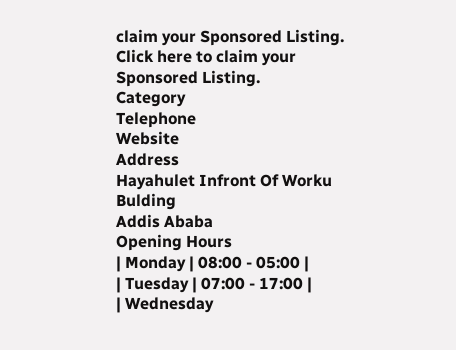claim your Sponsored Listing.
Click here to claim your Sponsored Listing.
Category
Telephone
Website
Address
Hayahulet Infront Of Worku Bulding
Addis Ababa
Opening Hours
| Monday | 08:00 - 05:00 |
| Tuesday | 07:00 - 17:00 |
| Wednesday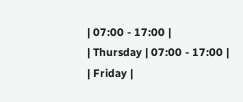| 07:00 - 17:00 |
| Thursday | 07:00 - 17:00 |
| Friday |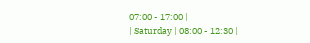07:00 - 17:00 |
| Saturday | 08:00 - 12:30 |